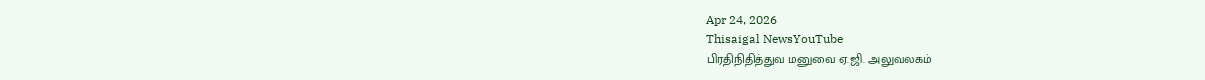Apr 24, 2026
Thisaigal NewsYouTube
பிரதிநிதித்துவ மனுவை ஏ.ஜி. அலுவலகம்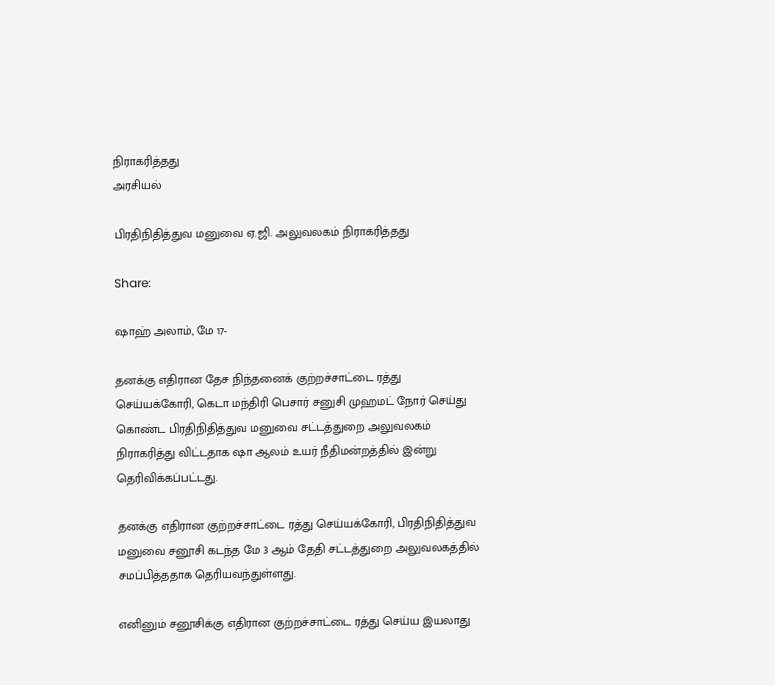நிராகரித்தது
அரசியல்

பிரதிநிதித்துவ மனுவை ஏ.ஜி. அலுவலகம் நிராகரித்தது

Share:

ஷாஹ் அலாம், மே 17-

தனக்கு எதிரான தேச நிந்தனைக் குற்றச்சாட்டை ரத்து செய்யக்கோரி, கெடா மந்திரி பெசார் சனுசி முஹமட் நோர் செய்து கொண்ட பிரதிநிதித்துவ மனுவை சட்டத்துறை அலுவலகம் நிராகரித்து விட்டதாக ஷா ஆலம் உயர் நீதிமன்றத்தில் இன்று தெரிவிக்கப்பட்டது.

தனக்கு எதிரான குற்றச்சாட்டை ரத்து செய்யக்கோரி, பிரதிநிதித்துவ மனுவை சனூசி கடந்த மே 3 ஆம் தேதி சட்டத்துறை அலுவலகத்தில் சமப்பித்ததாக தெரியவந்துள்ளது.

எனினும் சனூசிக்கு எதிரான குற்றச்சாட்டை ரத்து செய்ய இயலாது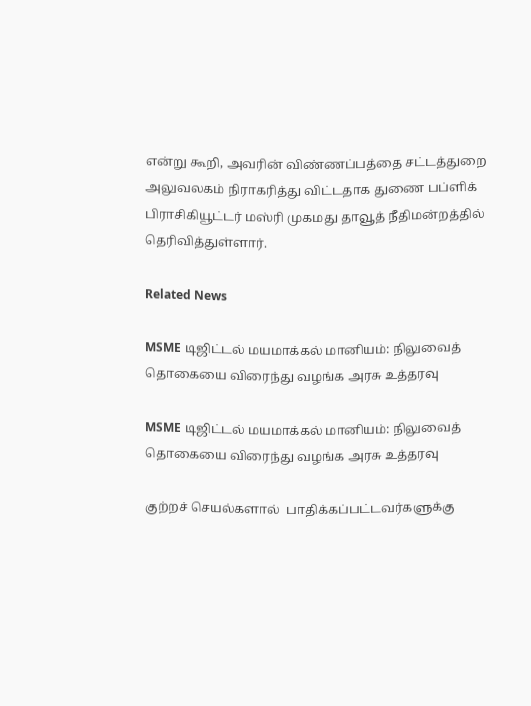என்று கூறி, அவரின் விண்ணப்பத்தை சட்டத்துறை அலுவலகம் நிராகரித்து விட்டதாக துணை பப்ளிக் பிராசிகியூட்டர் மஸ்ரி முகமது தாவூத் நீதிமன்றத்தில் தெரிவித்துள்ளார்.

Related News

MSME டிஜிட்டல் மயமாக்கல் மானியம்: நிலுவைத் தொகையை விரைந்து வழங்க அரசு உத்தரவு

MSME டிஜிட்டல் மயமாக்கல் மானியம்: நிலுவைத் தொகையை விரைந்து வழங்க அரசு உத்தரவு

குற்றச் செயல்களால்  பாதிக்கப்பட்டவர்களுக்கு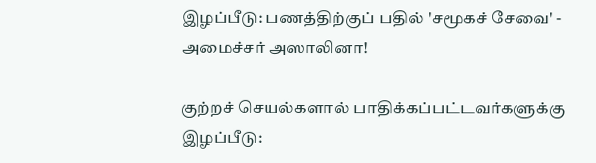இழப்பீடு: பணத்திற்குப் பதில் 'சமூகச் சேவை' - அமைச்சர் அஸாலினா!

குற்றச் செயல்களால் பாதிக்கப்பட்டவர்களுக்கு இழப்பீடு: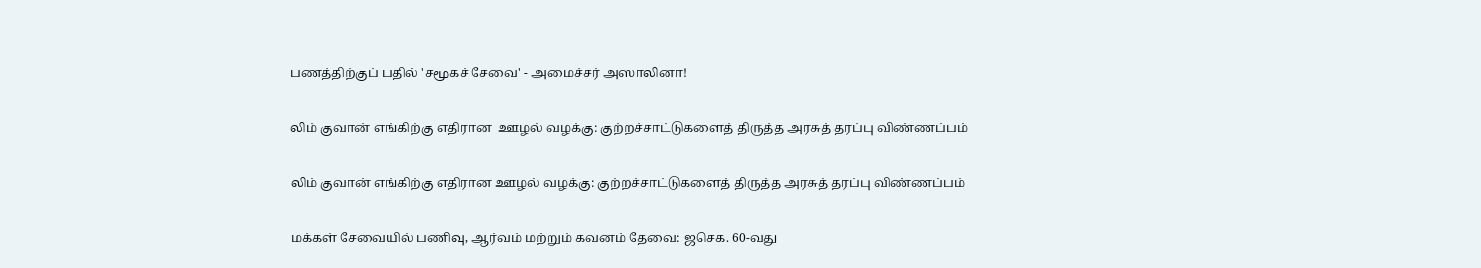பணத்திற்குப் பதில் 'சமூகச் சேவை' - அமைச்சர் அஸாலினா!

லிம் குவான் எங்கிற்கு எதிரான  ஊழல் வழக்கு: குற்றச்சாட்டுகளைத் திருத்த அரசுத் தரப்பு விண்ணப்பம்

லிம் குவான் எங்கிற்கு எதிரான ஊழல் வழக்கு: குற்றச்சாட்டுகளைத் திருத்த அரசுத் தரப்பு விண்ணப்பம்

மக்கள் சேவையில் பணிவு, ஆர்வம் மற்றும் கவனம் தேவை: ஜசெக. 60-வது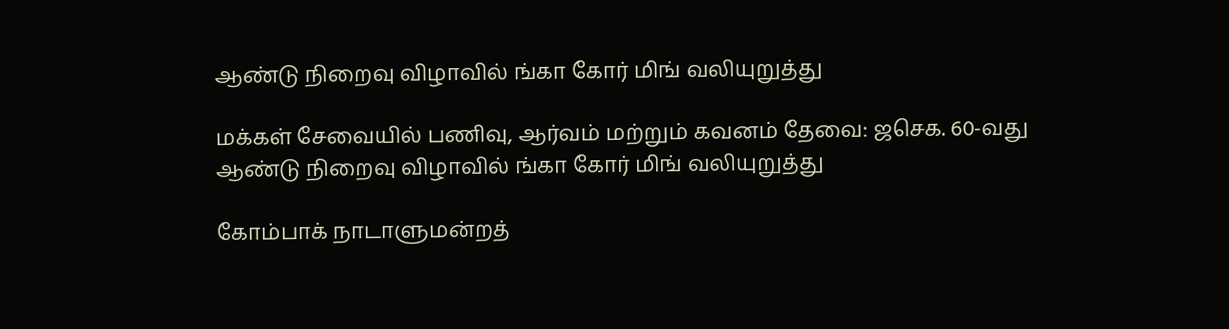ஆண்டு நிறைவு விழாவில் ங்கா கோர் மிங் வலியுறுத்து

மக்கள் சேவையில் பணிவு, ஆர்வம் மற்றும் கவனம் தேவை: ஜசெக. 60-வது ஆண்டு நிறைவு விழாவில் ங்கா கோர் மிங் வலியுறுத்து

கோம்பாக் நாடாளுமன்றத்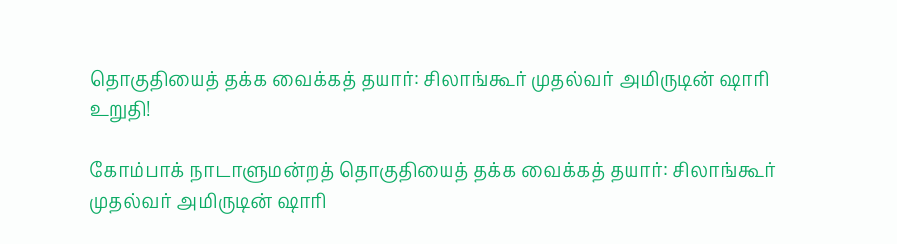தொகுதியைத் தக்க வைக்கத் தயார்: சிலாங்கூர் முதல்வர் அமிருடின் ஷாரி உறுதி!

கோம்பாக் நாடாளுமன்றத் தொகுதியைத் தக்க வைக்கத் தயார்: சிலாங்கூர் முதல்வர் அமிருடின் ஷாரி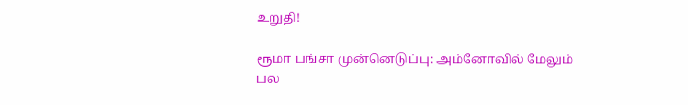உறுதி!

ரூமா பங்சா முன்னெடுப்பு: அம்னோவில் மேலும் பல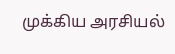முக்கிய அரசியல்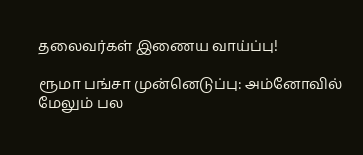தலைவர்கள் இணைய வாய்ப்பு!

ரூமா பங்சா முன்னெடுப்பு: அம்னோவில் மேலும் பல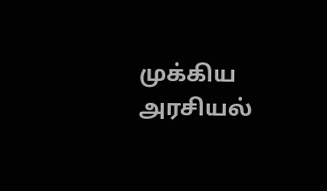முக்கிய அரசியல்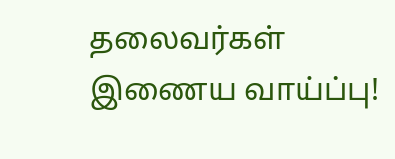தலைவர்கள் இணைய வாய்ப்பு!